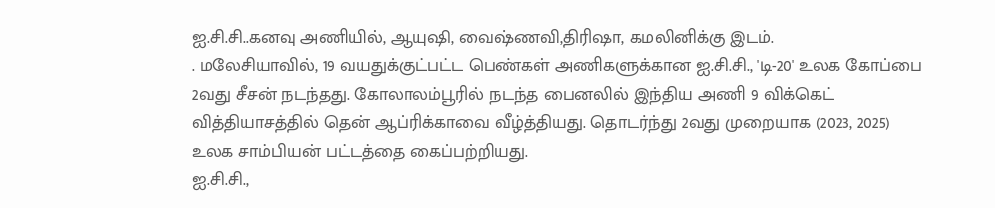ஐ.சி.சி..கனவு அணியில், ஆயுஷி, வைஷ்ணவி,திரிஷா, கமலினிக்கு இடம்.
. மலேசியாவில், 19 வயதுக்குட்பட்ட பெண்கள் அணிகளுக்கான ஐ.சி.சி., 'டி-20' உலக கோப்பை 2வது சீசன் நடந்தது. கோலாலம்பூரில் நடந்த பைனலில் இந்திய அணி 9 விக்கெட் வித்தியாசத்தில் தென் ஆப்ரிக்காவை வீழ்த்தியது. தொடர்ந்து 2வது முறையாக (2023, 2025) உலக சாம்பியன் பட்டத்தை கைப்பற்றியது.
ஐ.சி.சி.,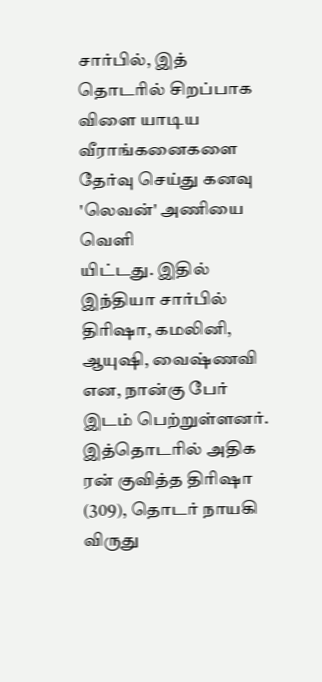சார்பில், இத் தொடரில் சிறப்பாக விளை யாடிய வீராங்கனைகளை தேர்வு செய்து கனவு 'லெவன்' அணியை வெளி
யிட்டது. இதில் இந்தியா சார்பில் திரிஷா, கமலினி, ஆயுஷி, வைஷ்ணவி என, நான்கு பேர் இடம் பெற்றுள்ளனர்.
இத்தொடரில் அதிக ரன் குவித்த திரிஷா (309), தொடர் நாயகி விருது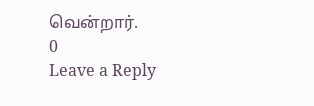வென்றார்.
0
Leave a Reply